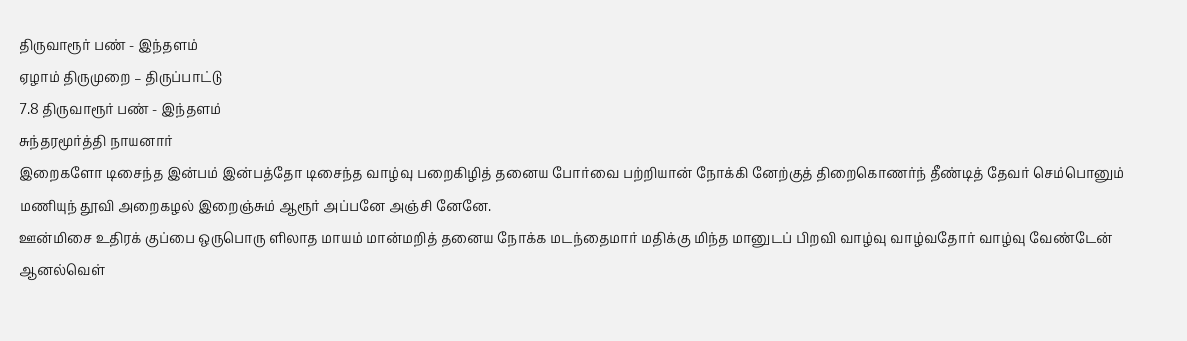திருவாரூர் பண் - இந்தளம்
ஏழாம் திருமுறை – திருப்பாட்டு
7.8 திருவாரூர் பண் - இந்தளம்
சுந்தரமூர்த்தி நாயனார்
இறைகளோ டிசைந்த இன்பம் இன்பத்தோ டிசைந்த வாழ்வு பறைகிழித் தனைய போர்வை பற்றியான் நோக்கி னேற்குத் திறைகொணர்ந் தீண்டித் தேவர் செம்பொனும் மணியுந் தூவி அறைகழல் இறைஞ்சும் ஆரூர் அப்பனே அஞ்சி னேனே.
ஊன்மிசை உதிரக் குப்பை ஒருபொரு ளிலாத மாயம் மான்மறித் தனைய நோக்க மடந்தைமார் மதிக்கு மிந்த மானுடப் பிறவி வாழ்வு வாழ்வதோர் வாழ்வு வேண்டேன் ஆனல்வெள்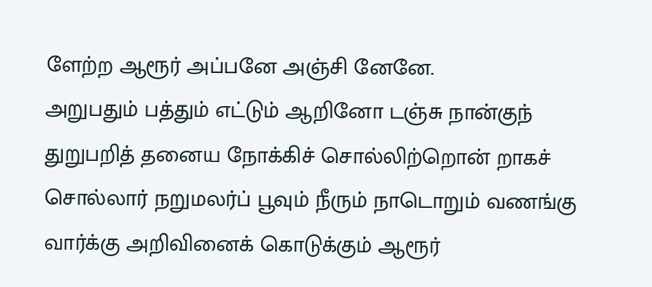ளேற்ற ஆரூர் அப்பனே அஞ்சி னேனே.
அறுபதும் பத்தும் எட்டும் ஆறினோ டஞ்சு நான்குந் துறுபறித் தனைய நோக்கிச் சொல்லிற்றொன் றாகச் சொல்லார் நறுமலர்ப் பூவும் நீரும் நாடொறும் வணங்கு வார்க்கு அறிவினைக் கொடுக்கும் ஆரூர்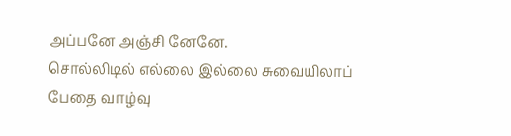அப்பனே அஞ்சி னேனே.
சொல்லிடில் எல்லை இல்லை சுவையிலாப் பேதை வாழ்வு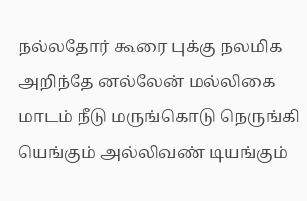நல்லதோர் கூரை புக்கு நலமிக அறிந்தே னல்லேன் மல்லிகை மாடம் நீடு மருங்கொடு நெருங்கி யெங்கும் அல்லிவண் டியங்கும்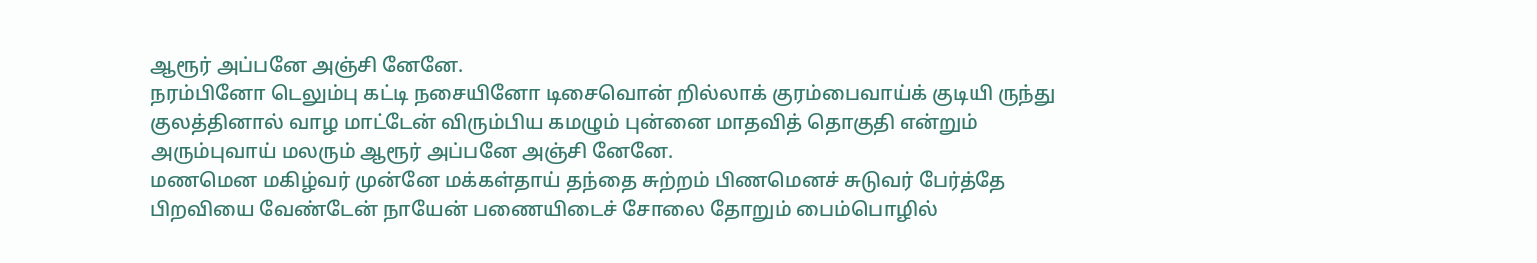ஆரூர் அப்பனே அஞ்சி னேனே.
நரம்பினோ டெலும்பு கட்டி நசையினோ டிசைவொன் றில்லாக் குரம்பைவாய்க் குடியி ருந்து குலத்தினால் வாழ மாட்டேன் விரும்பிய கமழும் புன்னை மாதவித் தொகுதி என்றும் அரும்புவாய் மலரும் ஆரூர் அப்பனே அஞ்சி னேனே.
மணமென மகிழ்வர் முன்னே மக்கள்தாய் தந்தை சுற்றம் பிணமெனச் சுடுவர் பேர்த்தே பிறவியை வேண்டேன் நாயேன் பணையிடைச் சோலை தோறும் பைம்பொழில்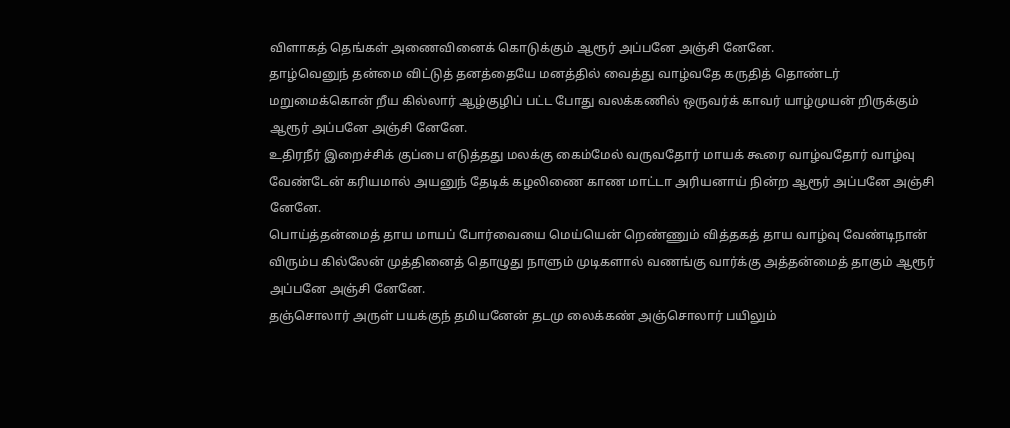விளாகத் தெங்கள் அணைவினைக் கொடுக்கும் ஆரூர் அப்பனே அஞ்சி னேனே.
தாழ்வெனுந் தன்மை விட்டுத் தனத்தையே மனத்தில் வைத்து வாழ்வதே கருதித் தொண்டர் மறுமைக்கொன் றீய கில்லார் ஆழ்குழிப் பட்ட போது வலக்கணில் ஒருவர்க் காவர் யாழ்முயன் றிருக்கும் ஆரூர் அப்பனே அஞ்சி னேனே.
உதிரநீர் இறைச்சிக் குப்பை எடுத்தது மலக்கு கைம்மேல் வருவதோர் மாயக் கூரை வாழ்வதோர் வாழ்வு வேண்டேன் கரியமால் அயனுந் தேடிக் கழலிணை காண மாட்டா அரியனாய் நின்ற ஆரூர் அப்பனே அஞ்சி னேனே.
பொய்த்தன்மைத் தாய மாயப் போர்வையை மெய்யென் றெண்ணும் வித்தகத் தாய வாழ்வு வேண்டிநான் விரும்ப கில்லேன் முத்தினைத் தொழுது நாளும் முடிகளால் வணங்கு வார்க்கு அத்தன்மைத் தாகும் ஆரூர் அப்பனே அஞ்சி னேனே.
தஞ்சொலார் அருள் பயக்குந் தமியனேன் தடமு லைக்கண் அஞ்சொலார் பயிலும்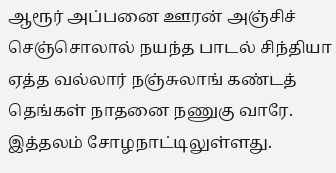ஆரூர் அப்பனை ஊரன் அஞ்சிச் செஞ்சொலால் நயந்த பாடல் சிந்தியா ஏத்த வல்லார் நஞ்சுலாங் கண்டத் தெங்கள் நாதனை நணுகு வாரே.
இத்தலம் சோழநாட்டிலுள்ளது.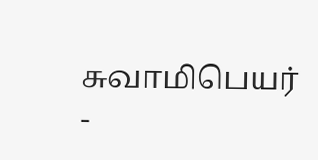சுவாமிபெயர் -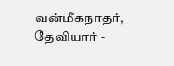வன்மீகநாதர், தேவியார் -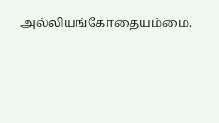அல்லியங்கோதையம்மை.